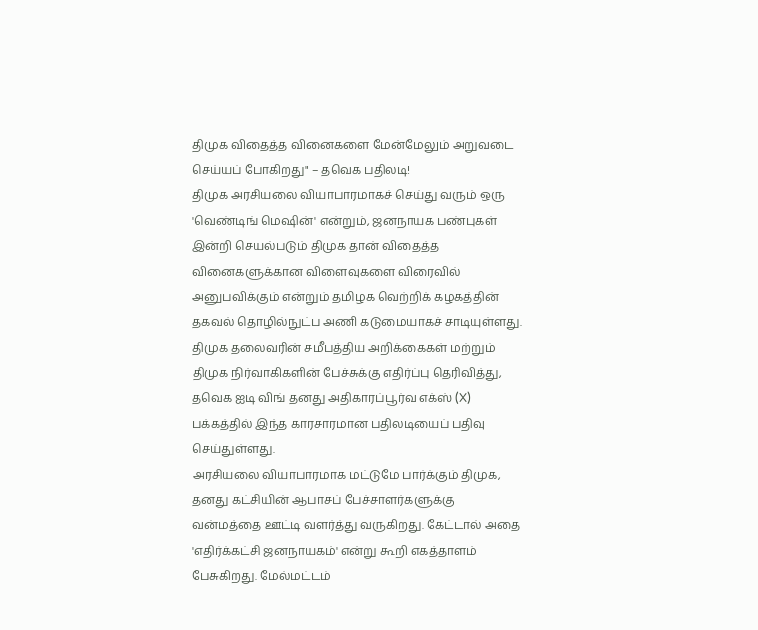திமுக விதைத்த வினைகளை மேன்மேலும் அறுவடை செய்யப் போகிறது" – தவெக பதிலடி!
திமுக அரசியலை வியாபாரமாகச் செய்து வரும் ஒரு 'வெண்டிங் மெஷின்' என்றும், ஜனநாயக பண்புகள் இன்றி செயல்படும் திமுக தான் விதைத்த வினைகளுக்கான விளைவுகளை விரைவில் அனுபவிக்கும் என்றும் தமிழக வெற்றிக் கழகத்தின் தகவல் தொழில்நுட்ப அணி கடுமையாகச் சாடியுள்ளது.
திமுக தலைவரின் சமீபத்திய அறிக்கைகள் மற்றும் திமுக நிர்வாகிகளின் பேச்சுக்கு எதிர்ப்பு தெரிவித்து, தவெக ஐடி விங் தனது அதிகாரப்பூர்வ எக்ஸ் (X) பக்கத்தில் இந்த காரசாரமான பதிலடியைப் பதிவு செய்துள்ளது.
அரசியலை வியாபாரமாக மட்டுமே பார்க்கும் திமுக, தனது கட்சியின் ஆபாசப் பேச்சாளர்களுக்கு வன்மத்தை ஊட்டி வளர்த்து வருகிறது. கேட்டால் அதை 'எதிர்க்கட்சி ஜனநாயகம்' என்று கூறி எகத்தாளம் பேசுகிறது. மேல்மட்டம்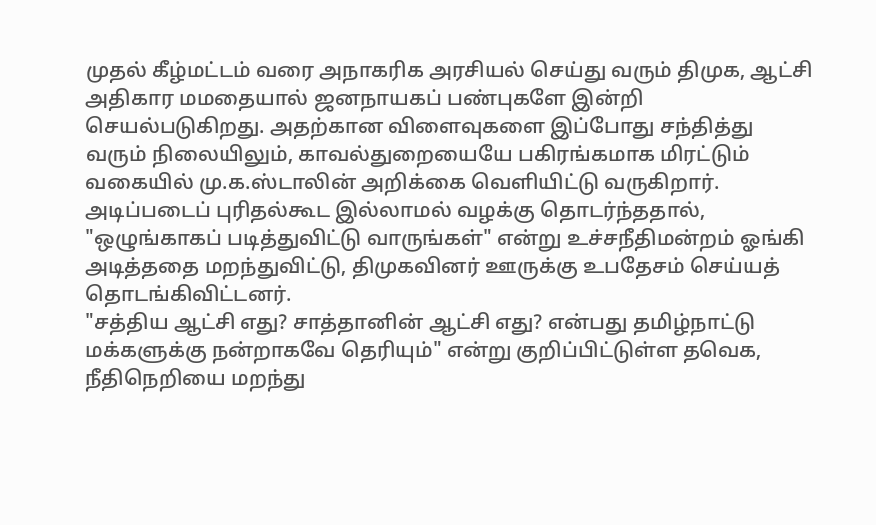முதல் கீழ்மட்டம் வரை அநாகரிக அரசியல் செய்து வரும் திமுக, ஆட்சி அதிகார மமதையால் ஜனநாயகப் பண்புகளே இன்றி செயல்படுகிறது. அதற்கான விளைவுகளை இப்போது சந்தித்து வரும் நிலையிலும், காவல்துறையையே பகிரங்கமாக மிரட்டும் வகையில் மு.க.ஸ்டாலின் அறிக்கை வெளியிட்டு வருகிறார்.
அடிப்படைப் புரிதல்கூட இல்லாமல் வழக்கு தொடர்ந்ததால், "ஒழுங்காகப் படித்துவிட்டு வாருங்கள்" என்று உச்சநீதிமன்றம் ஓங்கி அடித்ததை மறந்துவிட்டு, திமுகவினர் ஊருக்கு உபதேசம் செய்யத் தொடங்கிவிட்டனர்.
"சத்திய ஆட்சி எது? சாத்தானின் ஆட்சி எது? என்பது தமிழ்நாட்டு மக்களுக்கு நன்றாகவே தெரியும்" என்று குறிப்பிட்டுள்ள தவெக, நீதிநெறியை மறந்து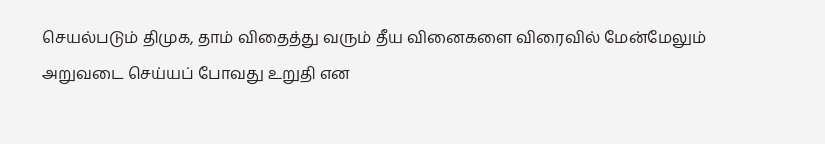செயல்படும் திமுக, தாம் விதைத்து வரும் தீய வினைகளை விரைவில் மேன்மேலும் அறுவடை செய்யப் போவது உறுதி என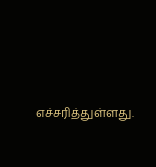எச்சரித்துள்ளது.